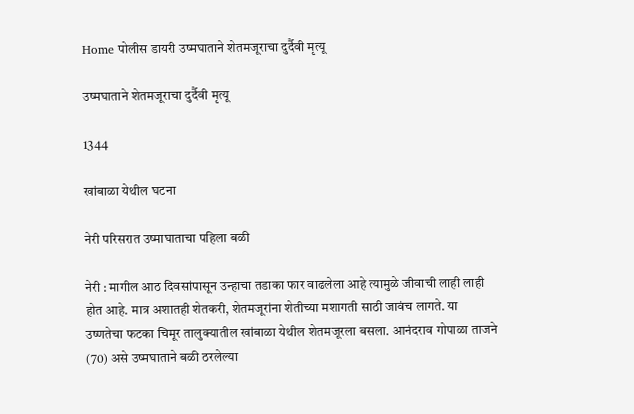Home पोलीस डायरी उष्मघाताने शेतमजूराचा दुर्दैवी मृत्यू

उष्मघाताने शेतमजूराचा दुर्दैवी मृत्यू

1344

खांबाळा येथील घटना

नेरी परिसरात उष्माघाताचा पहिला बळी

नेरी : मागील आठ दिवसांपासून उन्हाचा तडाका फार वाढलेला आहे त्यामुळे जीवाची लाही लाही होत आहे. मात्र अशातही शेतकरी, शेतमजूरांना शेतीच्या मशागती साठी जावंच लागते. या उष्णतेचा फटका चिमूर तालुक्यातील खांबाळा येथील शेतमजूरला बसला. आनंदराव गोपाळा ताजने (70) असे उष्मघाताने बळी ठरलेल्या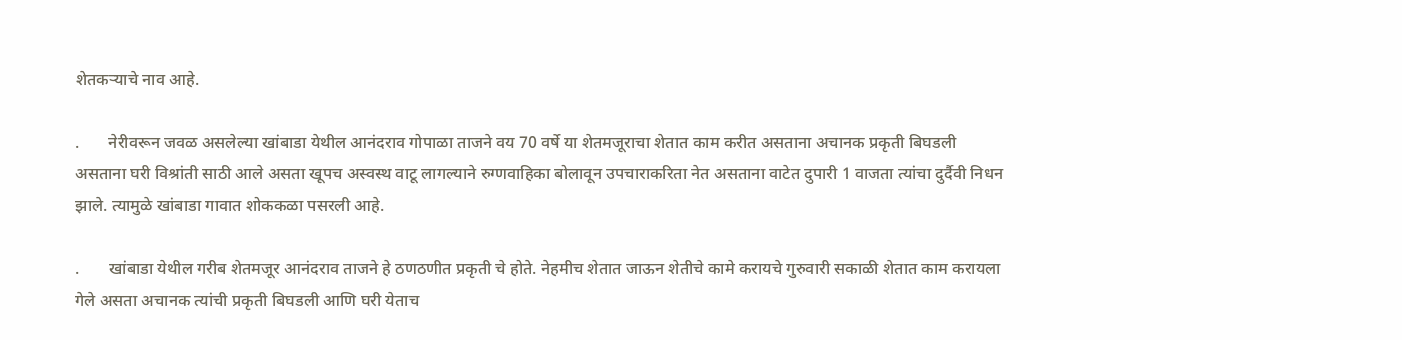शेतकऱ्याचे नाव आहे.

.       नेरीवरून जवळ असलेल्या खांबाडा येथील आनंदराव गोपाळा ताजने वय 70 वर्षे या शेतमजूराचा शेतात काम करीत असताना अचानक प्रकृती बिघडली असताना घरी विश्रांती साठी आले असता खूपच अस्वस्थ वाटू लागल्याने रुग्णवाहिका बोलावून उपचाराकरिता नेत असताना वाटेत दुपारी 1 वाजता त्यांचा दुर्दैवी निधन झाले. त्यामुळे खांबाडा गावात शोककळा पसरली आहे.

.       खांबाडा येथील गरीब शेतमजूर आनंदराव ताजने हे ठणठणीत प्रकृती चे होते. नेहमीच शेतात जाऊन शेतीचे कामे करायचे गुरुवारी सकाळी शेतात काम करायला गेले असता अचानक त्यांची प्रकृती बिघडली आणि घरी येताच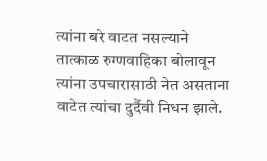त्यांना बरे वाटत नसल्याने तात्काळ रुग्णवाहिका बोलावून त्यांना उपचारासाठी नेत असताना वाटेत त्यांचा दुर्दैवी निधन झाले.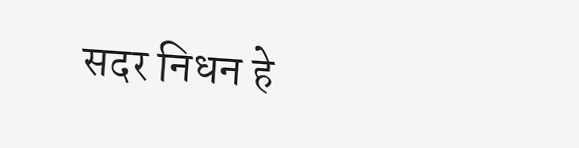सदर निधन हे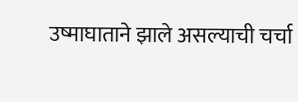उष्माघाताने झाले असल्याची चर्चा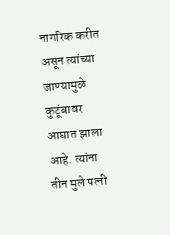नागरिक करीत असून त्यांच्या जाण्यामुळे कुटूंबावर आघात झाला आहे. त्यांना तीन मुले पत्नी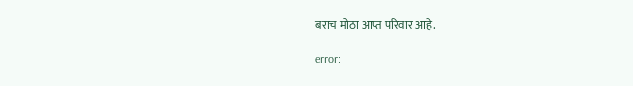बराच मोठा आप्त परिवार आहे.

error: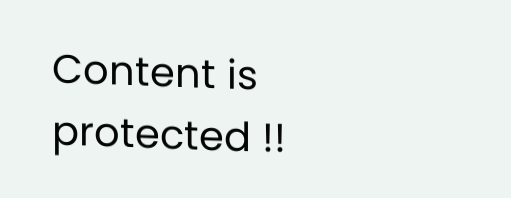Content is protected !!